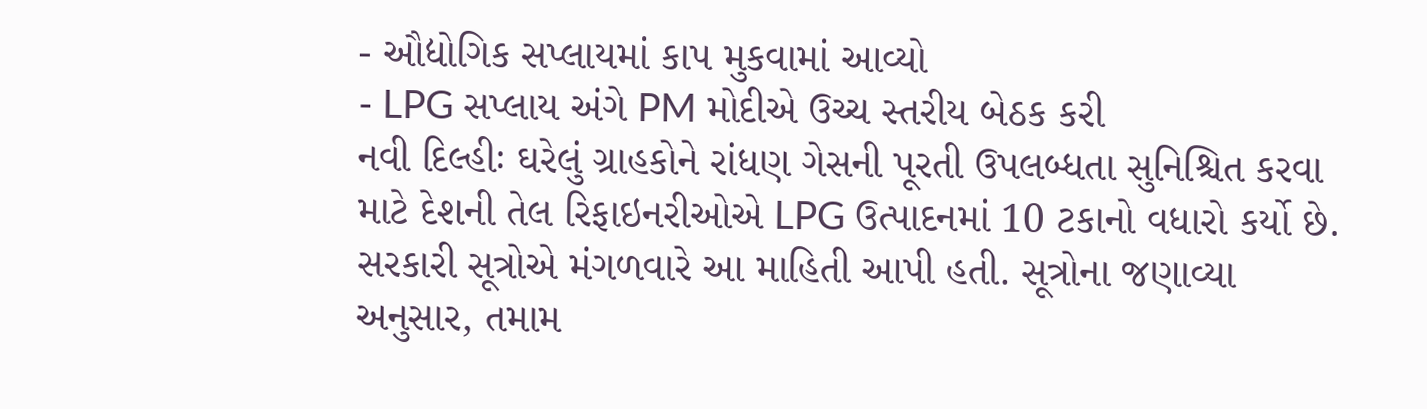- ઔદ્યોગિક સપ્લાયમાં કાપ મુકવામાં આવ્યો
- LPG સપ્લાય અંગે PM મોદીએ ઉચ્ચ સ્તરીય બેઠક કરી
નવી દિલ્હીઃ ઘરેલું ગ્રાહકોને રાંધણ ગેસની પૂરતી ઉપલબ્ધતા સુનિશ્ચિત કરવા માટે દેશની તેલ રિફાઇનરીઓએ LPG ઉત્પાદનમાં 10 ટકાનો વધારો કર્યો છે. સરકારી સૂત્રોએ મંગળવારે આ માહિતી આપી હતી. સૂત્રોના જણાવ્યા અનુસાર, તમામ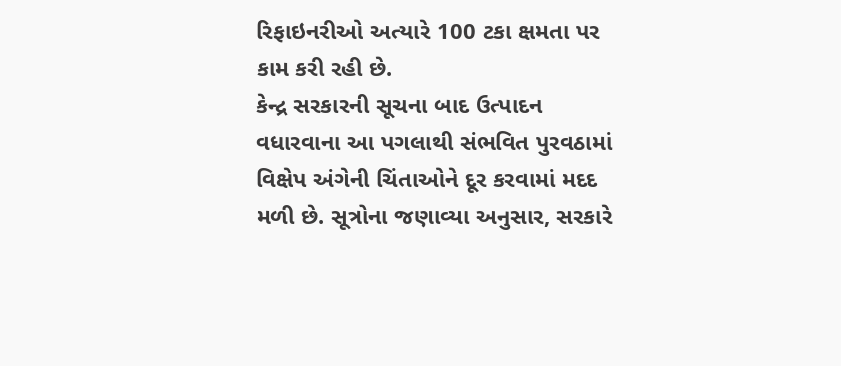રિફાઇનરીઓ અત્યારે 100 ટકા ક્ષમતા પર કામ કરી રહી છે.
કેન્દ્ર સરકારની સૂચના બાદ ઉત્પાદન વધારવાના આ પગલાથી સંભવિત પુરવઠામાં વિક્ષેપ અંગેની ચિંતાઓને દૂર કરવામાં મદદ મળી છે. સૂત્રોના જણાવ્યા અનુસાર, સરકારે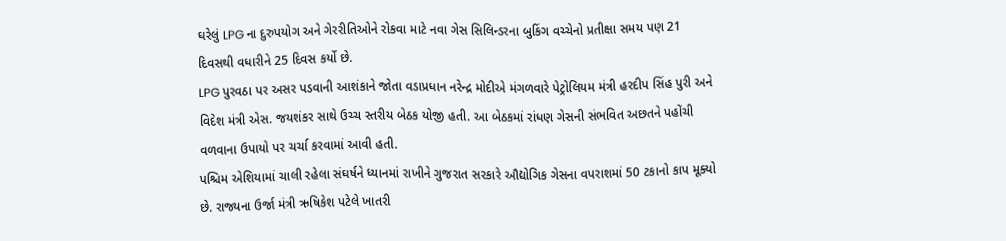ઘરેલું LPG ના દુરુપયોગ અને ગેરરીતિઓને રોકવા માટે નવા ગેસ સિલિન્ડરના બુકિંગ વચ્ચેનો પ્રતીક્ષા સમય પણ 21 દિવસથી વધારીને 25 દિવસ કર્યો છે.
LPG પુરવઠા પર અસર પડવાની આશંકાને જોતા વડાપ્રધાન નરેન્દ્ર મોદીએ મંગળવારે પેટ્રોલિયમ મંત્રી હરદીપ સિંહ પુરી અને વિદેશ મંત્રી એસ. જયશંકર સાથે ઉચ્ચ સ્તરીય બેઠક યોજી હતી. આ બેઠકમાં રાંધણ ગેસની સંભવિત અછતને પહોંચી વળવાના ઉપાયો પર ચર્ચા કરવામાં આવી હતી.
પશ્ચિમ એશિયામાં ચાલી રહેલા સંઘર્ષને ધ્યાનમાં રાખીને ગુજરાત સરકારે ઔદ્યોગિક ગેસના વપરાશમાં 50 ટકાનો કાપ મૂક્યો છે. રાજ્યના ઉર્જા મંત્રી ઋષિકેશ પટેલે ખાતરી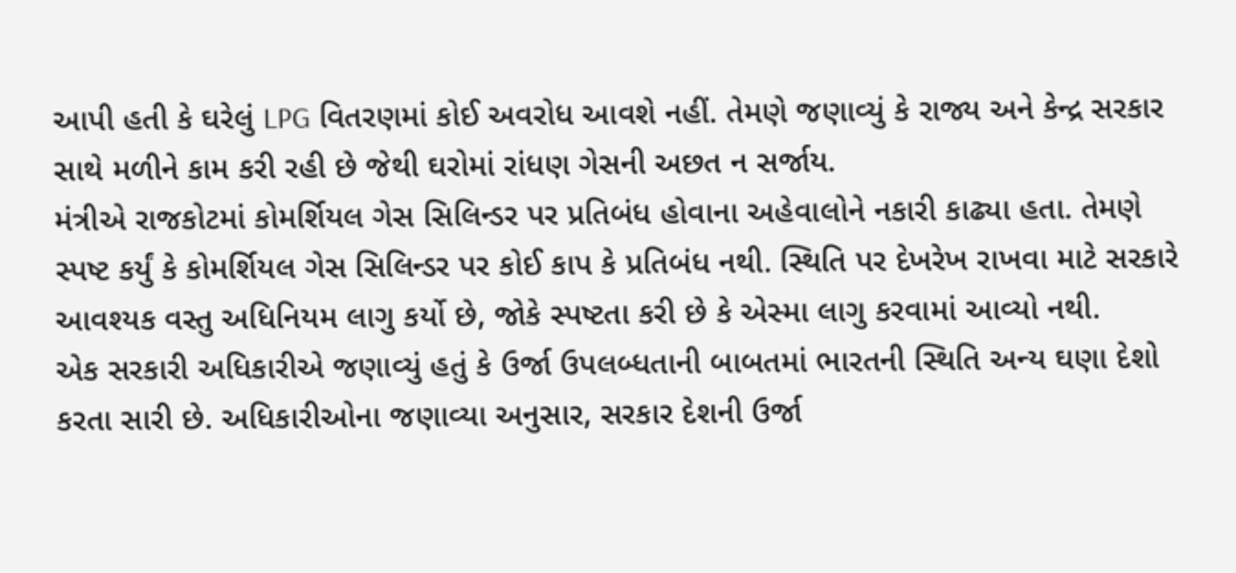આપી હતી કે ઘરેલું LPG વિતરણમાં કોઈ અવરોધ આવશે નહીં. તેમણે જણાવ્યું કે રાજ્ય અને કેન્દ્ર સરકાર સાથે મળીને કામ કરી રહી છે જેથી ઘરોમાં રાંધણ ગેસની અછત ન સર્જાય.
મંત્રીએ રાજકોટમાં કોમર્શિયલ ગેસ સિલિન્ડર પર પ્રતિબંધ હોવાના અહેવાલોને નકારી કાઢ્યા હતા. તેમણે સ્પષ્ટ કર્યું કે કોમર્શિયલ ગેસ સિલિન્ડર પર કોઈ કાપ કે પ્રતિબંધ નથી. સ્થિતિ પર દેખરેખ રાખવા માટે સરકારે આવશ્યક વસ્તુ અધિનિયમ લાગુ કર્યો છે, જોકે સ્પષ્ટતા કરી છે કે એસ્મા લાગુ કરવામાં આવ્યો નથી.
એક સરકારી અધિકારીએ જણાવ્યું હતું કે ઉર્જા ઉપલબ્ધતાની બાબતમાં ભારતની સ્થિતિ અન્ય ઘણા દેશો કરતા સારી છે. અધિકારીઓના જણાવ્યા અનુસાર, સરકાર દેશની ઉર્જા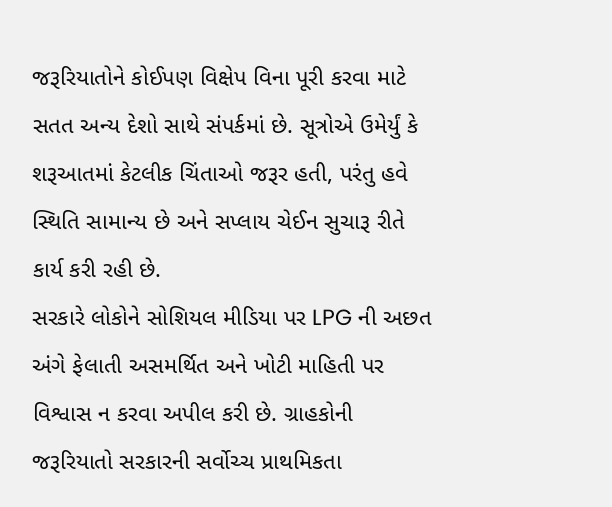જરૂરિયાતોને કોઈપણ વિક્ષેપ વિના પૂરી કરવા માટે સતત અન્ય દેશો સાથે સંપર્કમાં છે. સૂત્રોએ ઉમેર્યું કે શરૂઆતમાં કેટલીક ચિંતાઓ જરૂર હતી, પરંતુ હવે સ્થિતિ સામાન્ય છે અને સપ્લાય ચેઈન સુચારૂ રીતે કાર્ય કરી રહી છે.
સરકારે લોકોને સોશિયલ મીડિયા પર LPG ની અછત અંગે ફેલાતી અસમર્થિત અને ખોટી માહિતી પર વિશ્વાસ ન કરવા અપીલ કરી છે. ગ્રાહકોની જરૂરિયાતો સરકારની સર્વોચ્ચ પ્રાથમિકતા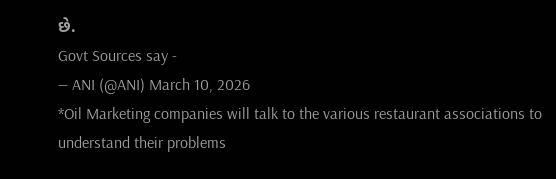છે.
Govt Sources say -
— ANI (@ANI) March 10, 2026
*Oil Marketing companies will talk to the various restaurant associations to understand their problems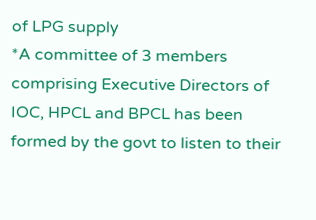of LPG supply
*A committee of 3 members comprising Executive Directors of IOC, HPCL and BPCL has been formed by the govt to listen to their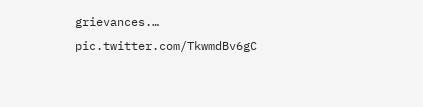grievances.… pic.twitter.com/TkwmdBv6gC